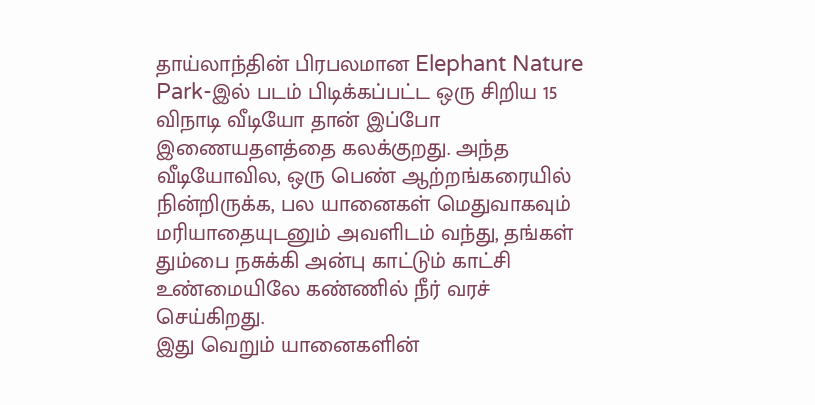தாய்லாந்தின் பிரபலமான Elephant Nature Park-இல் படம் பிடிக்கப்பட்ட ஒரு சிறிய 15 விநாடி வீடியோ தான் இப்போ இணையதளத்தை கலக்குறது. அந்த வீடியோவில, ஒரு பெண் ஆற்றங்கரையில் நின்றிருக்க, பல யானைகள் மெதுவாகவும் மரியாதையுடனும் அவளிடம் வந்து, தங்கள் தும்பை நசுக்கி அன்பு காட்டும் காட்சி உண்மையிலே கண்ணில் நீர் வரச் செய்கிறது.
இது வெறும் யானைகளின்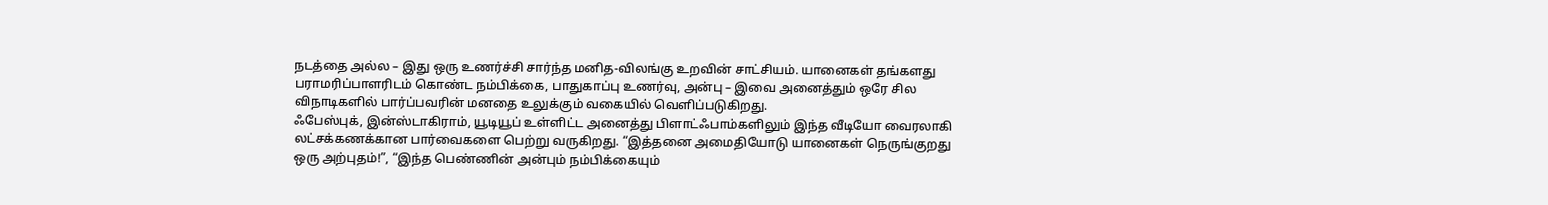நடத்தை அல்ல – இது ஒரு உணர்ச்சி சார்ந்த மனித-விலங்கு உறவின் சாட்சியம். யானைகள் தங்களது பராமரிப்பாளரிடம் கொண்ட நம்பிக்கை, பாதுகாப்பு உணர்வு, அன்பு – இவை அனைத்தும் ஒரே சில விநாடிகளில் பார்ப்பவரின் மனதை உலுக்கும் வகையில் வெளிப்படுகிறது.
ஃபேஸ்புக், இன்ஸ்டாகிராம், யூடியூப் உள்ளிட்ட அனைத்து பிளாட்ஃபாம்களிலும் இந்த வீடியோ வைரலாகி லட்சக்கணக்கான பார்வைகளை பெற்று வருகிறது. “இத்தனை அமைதியோடு யானைகள் நெருங்குறது ஒரு அற்புதம்!”, “இந்த பெண்ணின் அன்பும் நம்பிக்கையும்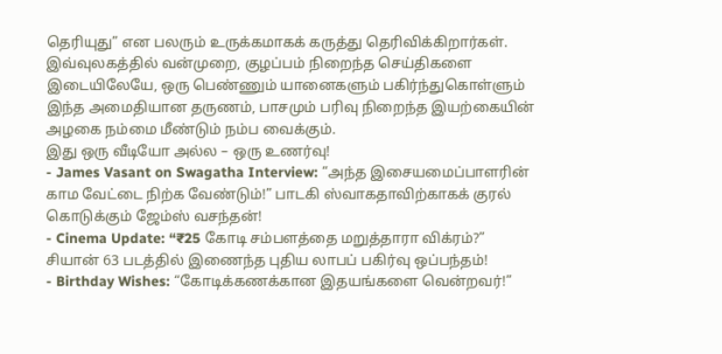தெரியுது” என பலரும் உருக்கமாகக் கருத்து தெரிவிக்கிறார்கள்.
இவ்வுலகத்தில் வன்முறை, குழப்பம் நிறைந்த செய்திகளை இடையிலேயே, ஒரு பெண்ணும் யானைகளும் பகிர்ந்துகொள்ளும் இந்த அமைதியான தருணம், பாசமும் பரிவு நிறைந்த இயற்கையின் அழகை நம்மை மீண்டும் நம்ப வைக்கும்.
இது ஒரு வீடியோ அல்ல – ஒரு உணர்வு!
- James Vasant on Swagatha Interview: “அந்த இசையமைப்பாளரின் காம வேட்டை நிற்க வேண்டும்!” பாடகி ஸ்வாகதாவிற்காகக் குரல் கொடுக்கும் ஜேம்ஸ் வசந்தன்!
- Cinema Update: “₹25 கோடி சம்பளத்தை மறுத்தாரா விக்ரம்?” சியான் 63 படத்தில் இணைந்த புதிய லாபப் பகிர்வு ஒப்பந்தம்!
- Birthday Wishes: “கோடிக்கணக்கான இதயங்களை வென்றவர்!”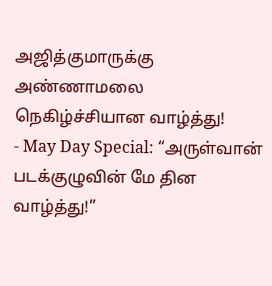அஜித்குமாருக்கு அண்ணாமலை நெகிழ்ச்சியான வாழ்த்து!
- May Day Special: “அருள்வான் படக்குழுவின் மே தின வாழ்த்து!”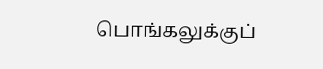பொங்கலுக்குப்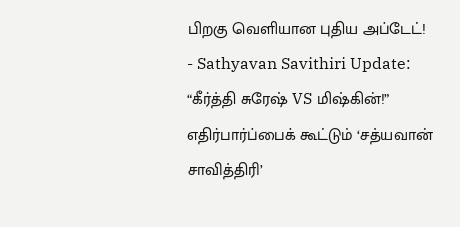பிறகு வெளியான புதிய அப்டேட்!
- Sathyavan Savithiri Update: “கீர்த்தி சுரேஷ் VS மிஷ்கின்!” எதிர்பார்ப்பைக் கூட்டும் ‘சத்யவான் சாவித்திரி’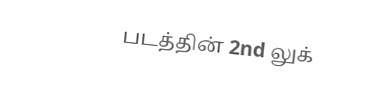படத்தின் 2nd லுக்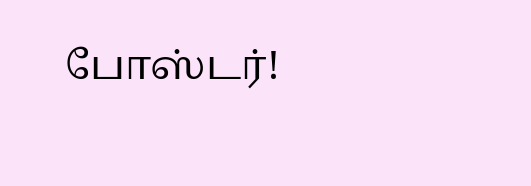போஸ்டர்!